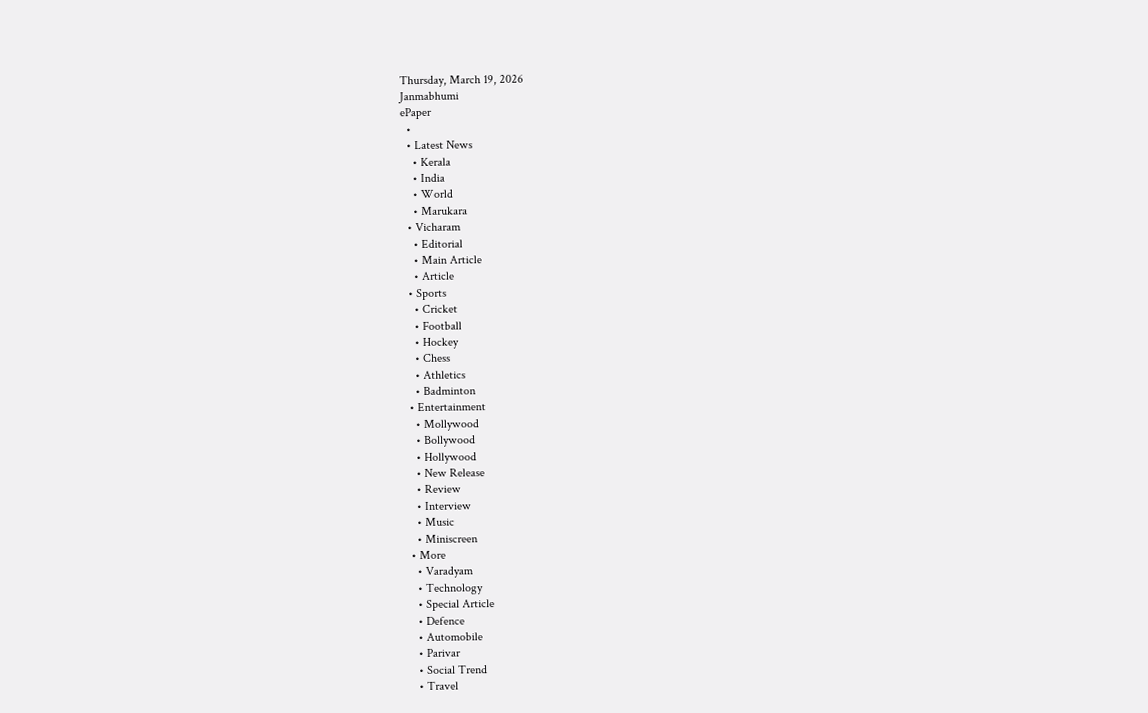Thursday, March 19, 2026
Janmabhumi
ePaper
  •
  • Latest News
    • Kerala
    • India
    • World
    • Marukara
  • Vicharam
    • Editorial
    • Main Article
    • Article
  • Sports
    • Cricket
    • Football
    • Hockey
    • Chess
    • Athletics
    • Badminton
  • Entertainment
    • Mollywood
    • Bollywood
    • Hollywood
    • New Release
    • Review
    • Interview
    • Music
    • Miniscreen
  • More
    • Varadyam
    • Technology
    • Special Article
    • Defence
    • Automobile
    • Parivar
    • Social Trend
    • Travel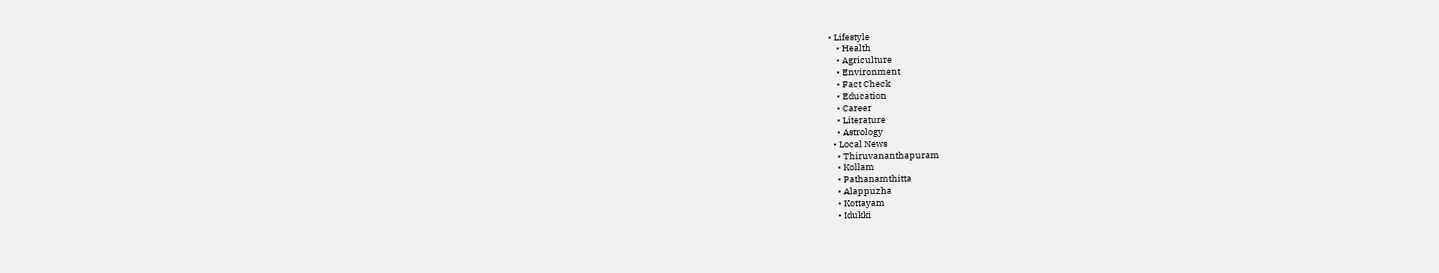• Lifestyle
    • Health
    • Agriculture
    • Environment
    • Fact Check
    • Education
    • Career
    • Literature
    • Astrology
  • Local News
    • Thiruvananthapuram
    • Kollam
    • Pathanamthitta
    • Alappuzha
    • Kottayam
    • Idukki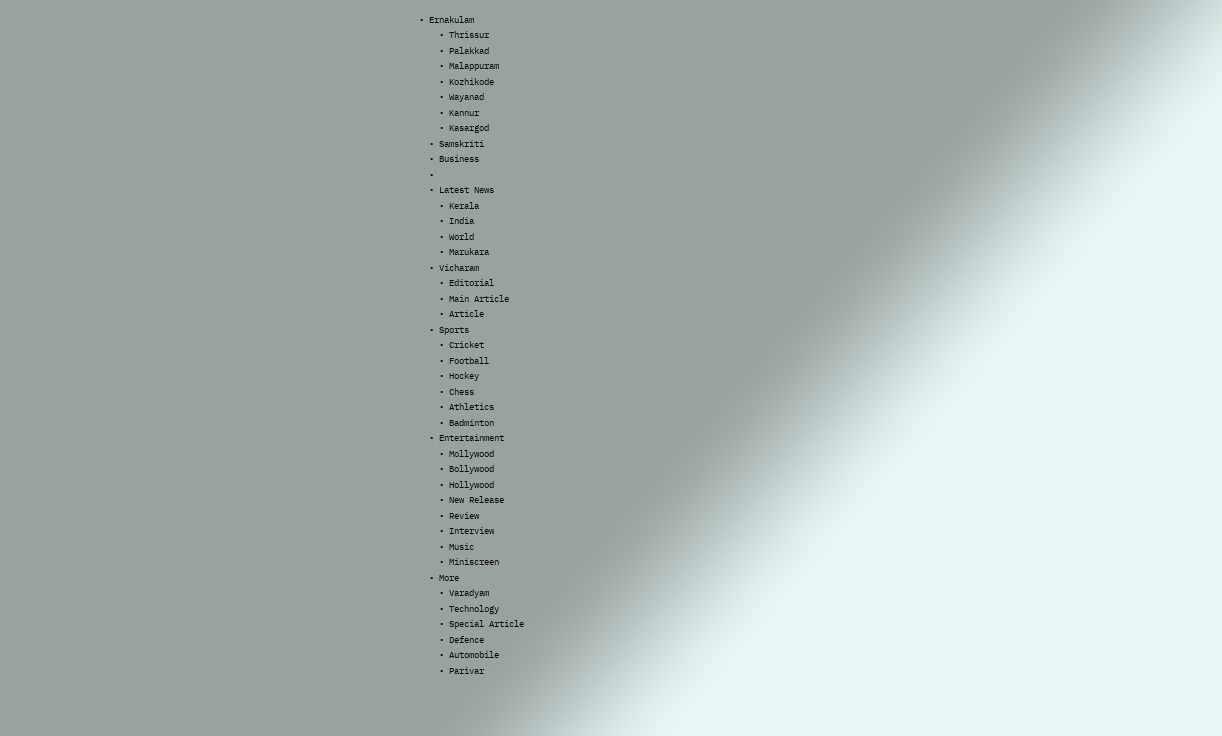• Ernakulam
    • Thrissur
    • Palakkad
    • Malappuram
    • Kozhikode
    • Wayanad
    • Kannur
    • Kasargod
  • Samskriti
  • Business
  •
  • Latest News
    • Kerala
    • India
    • World
    • Marukara
  • Vicharam
    • Editorial
    • Main Article
    • Article
  • Sports
    • Cricket
    • Football
    • Hockey
    • Chess
    • Athletics
    • Badminton
  • Entertainment
    • Mollywood
    • Bollywood
    • Hollywood
    • New Release
    • Review
    • Interview
    • Music
    • Miniscreen
  • More
    • Varadyam
    • Technology
    • Special Article
    • Defence
    • Automobile
    • Parivar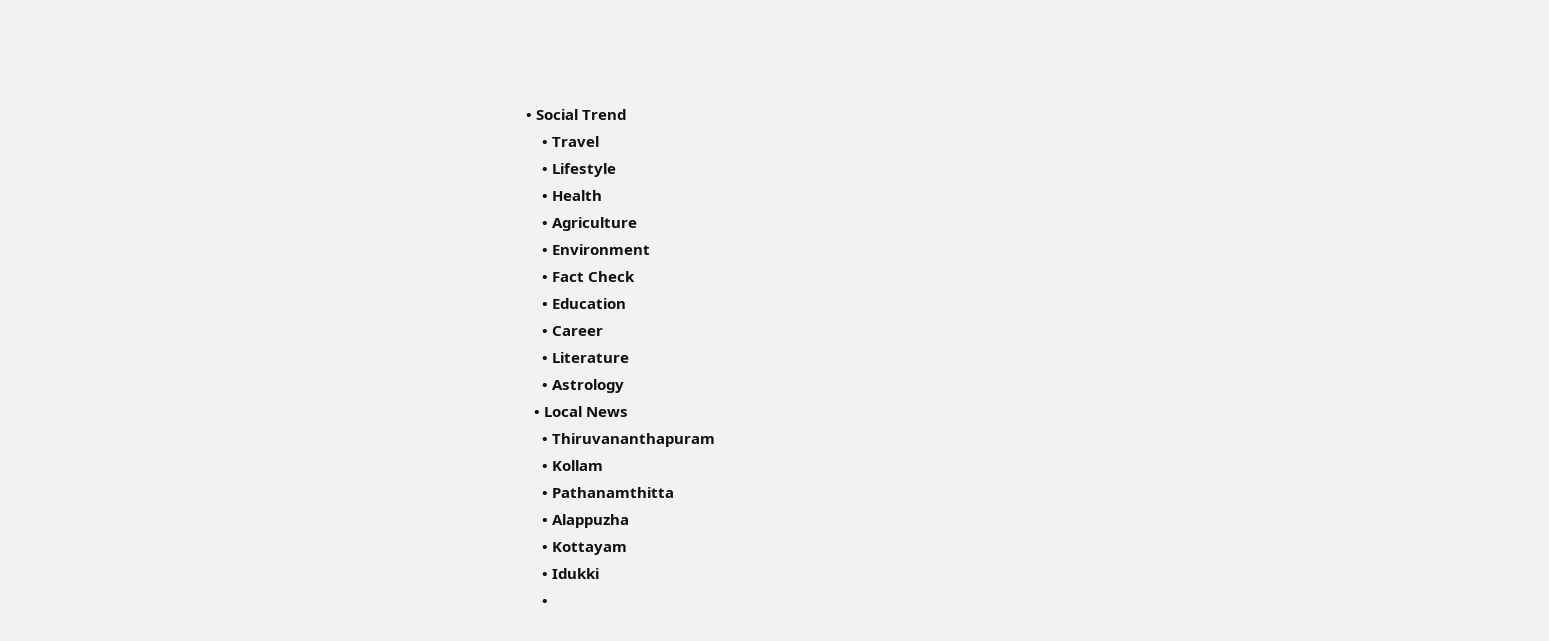• Social Trend
    • Travel
    • Lifestyle
    • Health
    • Agriculture
    • Environment
    • Fact Check
    • Education
    • Career
    • Literature
    • Astrology
  • Local News
    • Thiruvananthapuram
    • Kollam
    • Pathanamthitta
    • Alappuzha
    • Kottayam
    • Idukki
    •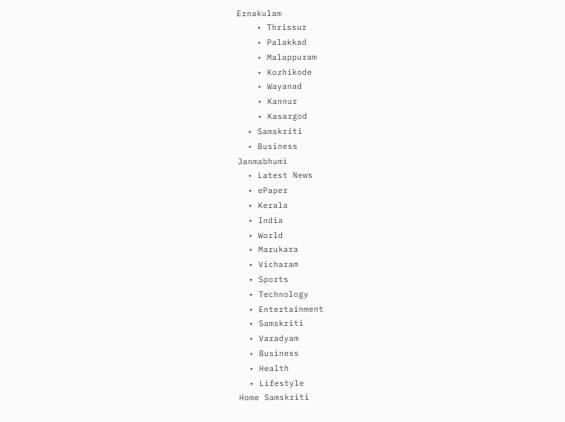Ernakulam
    • Thrissur
    • Palakkad
    • Malappuram
    • Kozhikode
    • Wayanad
    • Kannur
    • Kasargod
  • Samskriti
  • Business
Janmabhumi
  • Latest News
  • ePaper
  • Kerala
  • India
  • World
  • Marukara
  • Vicharam
  • Sports
  • Technology
  • Entertainment
  • Samskriti
  • Varadyam
  • Business
  • Health
  • Lifestyle
Home Samskriti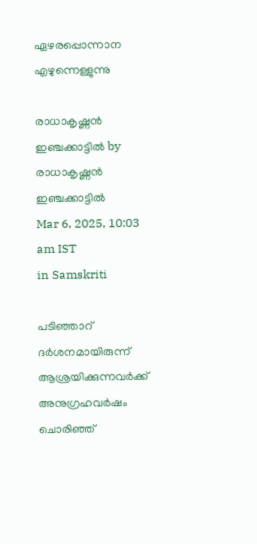ഏഴരപ്പൊന്നാന എഴുന്നെള്ളുന്നു

രാധാകൃഷ്ണന്‍ ഇഞ്ചക്കാട്ടില്‍ by രാധാകൃഷ്ണന്‍ ഇഞ്ചക്കാട്ടില്‍
Mar 6, 2025, 10:03 am IST
in Samskriti

പടിഞ്ഞാറ് ദര്‍ശനമായിരുന്ന് ആശ്രയിക്കുന്നവര്‍ക്ക് അനുഗ്രഹവര്‍ഷം ചൊരിഞ്ഞ്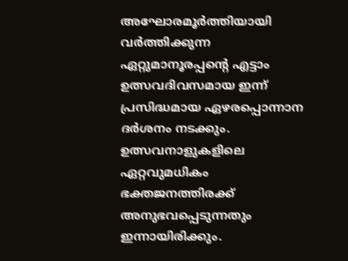അഘോരമൂര്‍ത്തിയായി വര്‍ത്തിക്കുന്ന ഏറ്റുമാനൂരപ്പന്റെ എട്ടാം ഉത്സവദിവസമായ ഇന്ന് പ്രസിദ്ധമായ ഏഴരപ്പൊന്നാന ദര്‍ശനം നടക്കും. ഉത്സവനാളുകളിലെ ഏറ്റവുമധികം ഭക്തജനത്തിരക്ക് അനുഭവപ്പെടുന്നതും ഇന്നായിരിക്കും.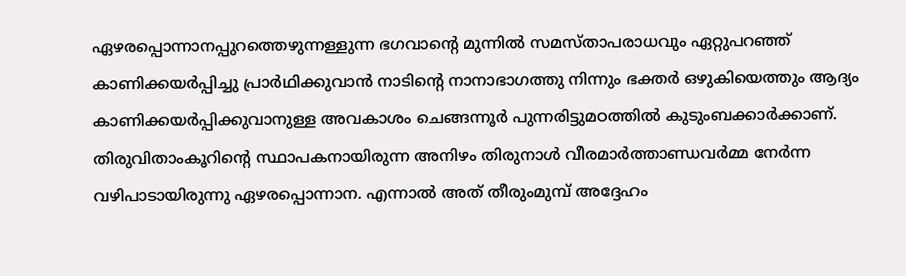ഏഴരപ്പൊന്നാനപ്പുറത്തെഴുന്നള്ളുന്ന ഭഗവാന്റെ മുന്നില്‍ സമസ്താപരാധവും ഏറ്റുപറഞ്ഞ് കാണിക്കയര്‍പ്പിച്ചു പ്രാര്‍ഥിക്കുവാന്‍ നാടിന്റെ നാനാഭാഗത്തു നിന്നും ഭക്തര്‍ ഒഴുകിയെത്തും ആദ്യം കാണിക്കയര്‍പ്പിക്കുവാനുള്ള അവകാശം ചെങ്ങന്നൂര്‍ പുന്നരിട്ടുമഠത്തില്‍ കുടുംബക്കാര്‍ക്കാണ്. തിരുവിതാംകൂറിന്റെ സ്ഥാപകനായിരുന്ന അനിഴം തിരുനാള്‍ വീരമാര്‍ത്താണ്ഡവര്‍മ്മ നേര്‍ന്ന വഴിപാടായിരുന്നു ഏഴരപ്പൊന്നാന. എന്നാല്‍ അത് തീരുംമുമ്പ് അദ്ദേഹം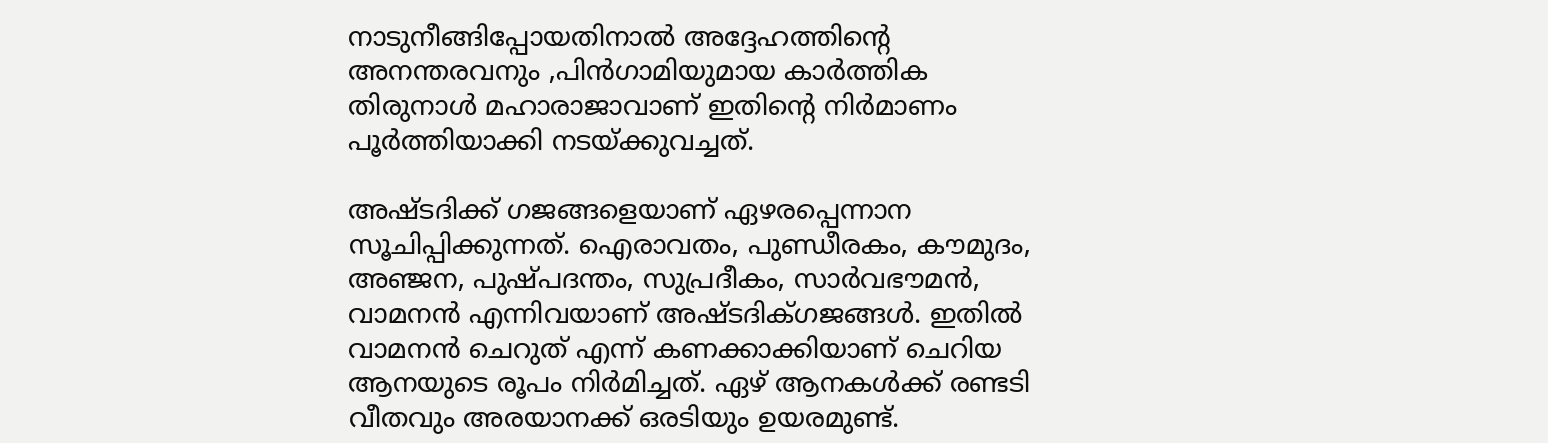നാടുനീങ്ങിപ്പോയതിനാല്‍ അദ്ദേഹത്തിന്റെ അനന്തരവനും ,പിന്‍ഗാമിയുമായ കാര്‍ത്തിക തിരുനാള്‍ മഹാരാജാവാണ് ഇതിന്റെ നിര്‍മാണം പൂര്‍ത്തിയാക്കി നടയ്‌ക്കുവച്ചത്.

അഷ്ടദിക്ക് ഗജങ്ങളെയാണ് ഏഴരപ്പെന്നാന സൂചിപ്പിക്കുന്നത്. ഐരാവതം, പുണ്ഡീരകം, കൗമുദം, അഞ്ജന, പുഷ്പദന്തം, സുപ്രദീകം, സാര്‍വഭൗമന്‍, വാമനന്‍ എന്നിവയാണ് അഷ്ടദിക്ഗജങ്ങള്‍. ഇതില്‍ വാമനന്‍ ചെറുത് എന്ന് കണക്കാക്കിയാണ് ചെറിയ ആനയുടെ രൂപം നിര്‍മിച്ചത്. ഏഴ് ആനകള്‍ക്ക് രണ്ടടി വീതവും അരയാനക്ക് ഒരടിയും ഉയരമുണ്ട്.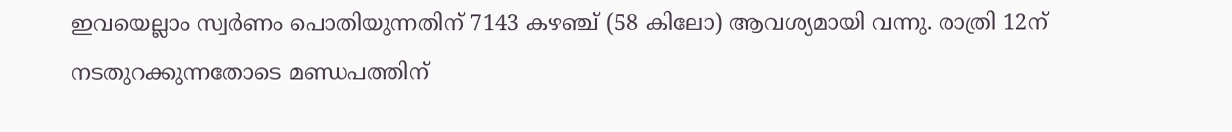ഇവയെല്ലാം സ്വര്‍ണം പൊതിയുന്നതിന് 7143 കഴഞ്ച് (58 കിലോ) ആവശ്യമായി വന്നു. രാത്രി 12ന് നടതുറക്കുന്നതോടെ മണ്ഡപത്തിന്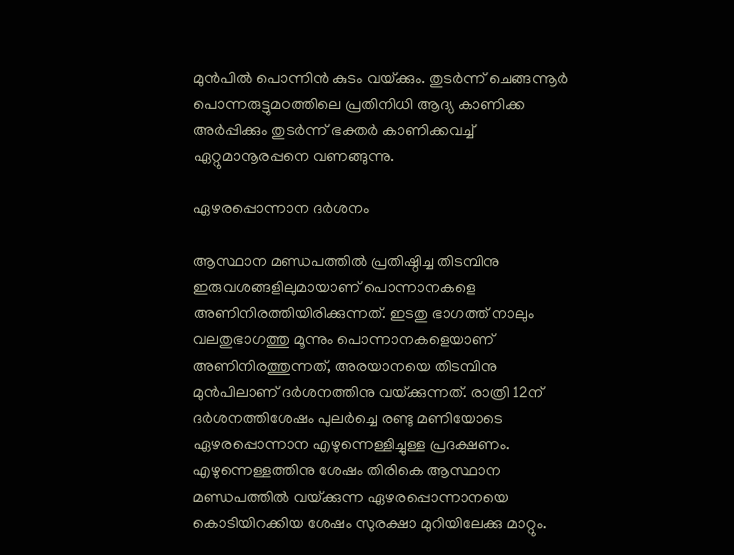മുന്‍പില്‍ പൊന്നിന്‍ കുടം വയ്‌ക്കും. തുടര്‍ന്ന് ചെങ്ങന്നൂര്‍ പൊന്നരുട്ടുമഠത്തിലെ പ്രതിനിധി ആദ്യ കാണിക്ക അര്‍പ്പിക്കും തുടര്‍ന്ന് ഭക്തര്‍ കാണിക്കവച്ച് ഏറ്റുമാനൂരപ്പനെ വണങ്ങുന്നു.

ഏഴരപ്പൊന്നാന ദര്‍ശനം

ആസ്ഥാന മണ്ഡപത്തില്‍ പ്രതിഷ്ഠിച്ച തിടമ്പിനു ഇരുവശങ്ങളിലുമായാണ് പൊന്നാനകളെ അണിനിരത്തിയിരിക്കുന്നത്. ഇടതു ഭാഗത്ത് നാലും വലതുഭാഗത്തു മൂന്നും പൊന്നാനകളെയാണ് അണിനിരത്തുന്നത്, അരയാനയെ തിടമ്പിനു മുന്‍പിലാണ് ദര്‍ശനത്തിനു വയ്‌ക്കുന്നത്. രാത്രി 12ന് ദര്‍ശനത്തിശേഷം പുലര്‍ച്ചെ രണ്ടു മണിയോടെ ഏഴരപ്പൊന്നാന എഴുന്നെള്ളിച്ചുള്ള പ്രദക്ഷണം. എഴുന്നെള്ളത്തിനു ശേഷം തിരികെ ആസ്ഥാന മണ്ഡപത്തില്‍ വയ്‌ക്കുന്ന ഏഴരപ്പൊന്നാനയെ കൊടിയിറക്കിയ ശേഷം സുരക്ഷാ മുറിയിലേക്കു മാറ്റും.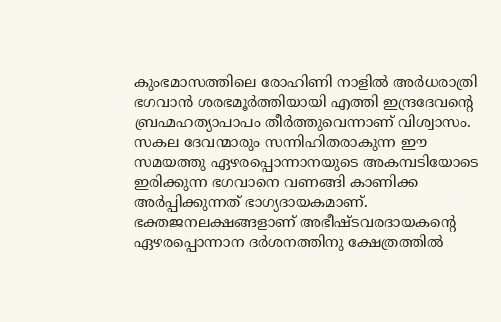കുംഭമാസത്തിലെ രോഹിണി നാളില്‍ അര്‍ധരാത്രി ഭഗവാന്‍ ശരഭമൂര്‍ത്തിയായി എത്തി ഇന്ദ്രദേവന്റെ ബ്രഹ്മഹത്യാപാപം തീര്‍ത്തുവെന്നാണ് വിശ്വാസം. സകല ദേവന്മാരും സന്നിഹിതരാകുന്ന ഈ സമയത്തു ഏഴരപ്പൊന്നാനയുടെ അകമ്പടിയോടെ ഇരിക്കുന്ന ഭഗവാനെ വണങ്ങി കാണിക്ക അര്‍പ്പിക്കുന്നത് ഭാഗ്യദായകമാണ്. ഭക്തജനലക്ഷങ്ങളാണ് അഭീഷ്ടവരദായകന്റെ ഏഴരപ്പൊന്നാന ദര്‍ശനത്തിനു ക്ഷേത്രത്തില്‍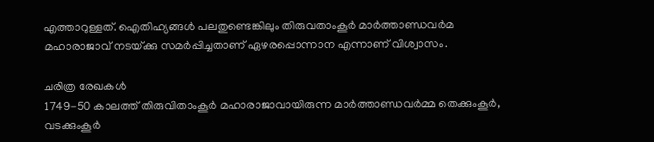എത്താറുള്ളത്. ഐതിഹ്യങ്ങള്‍ പലതുണ്ടെങ്കിലും തിരുവതാംകൂര്‍ മാര്‍ത്താണ്ഡവര്‍മ മഹാരാജാവ് നടയ്‌ക്കു സമര്‍പ്പിച്ചതാണ് ഏഴരപ്പൊന്നാന എന്നാണ് വിശ്വാസം.

ചരിത്ര രേഖകള്‍
1749-50 കാലത്ത് തിരുവിതാംകൂര്‍ മഹാരാജാവായിരുന്ന മാര്‍ത്താണ്ഡവര്‍മ്മ തെക്കുംകൂര്‍, വടക്കുംകൂര്‍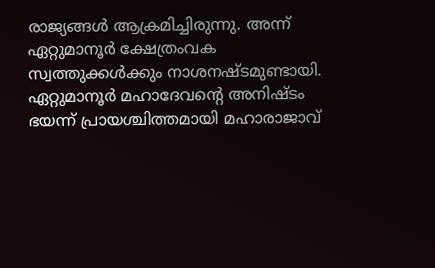രാജ്യങ്ങള്‍ ആക്രമിച്ചിരുന്നു. അന്ന് ഏറ്റുമാനൂര്‍ ക്ഷേത്രംവക സ്വത്തുക്കള്‍ക്കും നാശനഷ്ടമുണ്ടായി. ഏറ്റുമാനൂര്‍ മഹാദേവന്റെ അനിഷ്ടം ഭയന്ന് പ്രായശ്ചിത്തമായി മഹാരാജാവ്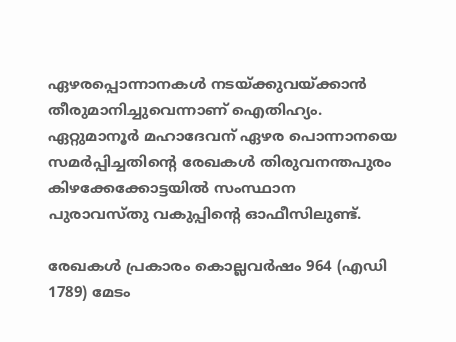ഏഴരപ്പൊന്നാനകള്‍ നടയ്‌ക്കുവയ്‌ക്കാന്‍ തീരുമാനിച്ചുവെന്നാണ് ഐതിഹ്യം. ഏറ്റുമാനൂര്‍ മഹാദേവന് ഏഴര പൊന്നാനയെ സമര്‍പ്പിച്ചതിന്റെ രേഖകള്‍ തിരുവനന്തപുരം കിഴക്കേക്കോട്ടയില്‍ സംസ്ഥാന പുരാവസ്തു വകുപ്പിന്റെ ഓഫീസിലുണ്ട്.

രേഖകള്‍ പ്രകാരം കൊല്ലവര്‍ഷം 964 (എഡി 1789) മേടം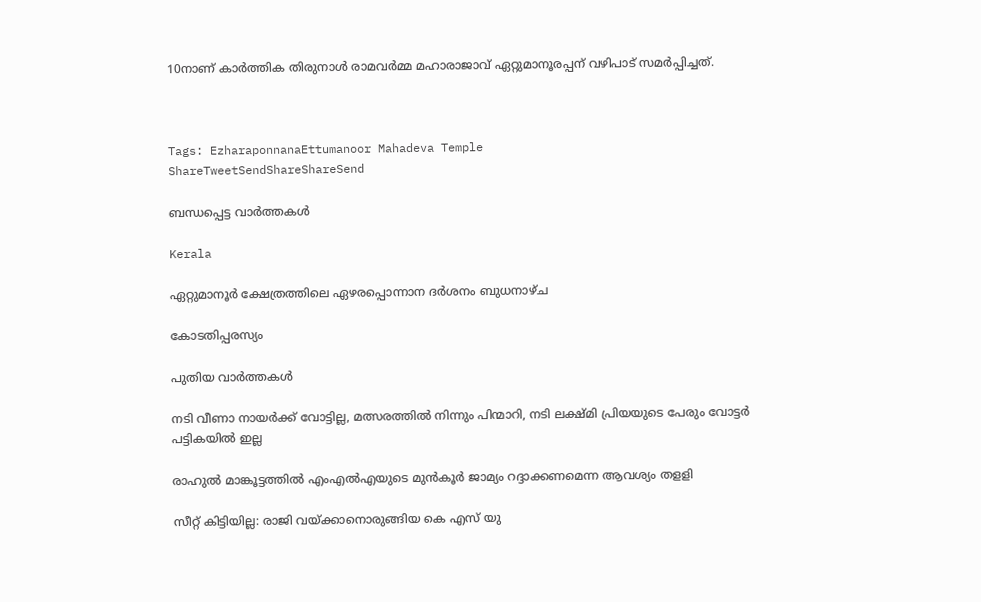10നാണ് കാര്‍ത്തിക തിരുനാള്‍ രാമവര്‍മ്മ മഹാരാജാവ് ഏറ്റുമാനൂരപ്പന് വഴിപാട് സമര്‍പ്പിച്ചത്.



Tags: EzharaponnanaEttumanoor Mahadeva Temple
ShareTweetSendShareShareSend

ബന്ധപ്പെട്ട വാര്‍ത്തകള്‍

Kerala

ഏറ്റുമാനൂര്‍ ക്ഷേത്രത്തിലെ ഏഴരപ്പൊന്നാന ദര്‍ശനം ബുധനാഴ്ച

കോടതിപ്പരസ്യം

പുതിയ വാര്‍ത്തകള്‍

നടി വീണാ നായര്‍ക്ക് വോട്ടില്ല, മത്സരത്തില്‍ നിന്നും പിന്മാറി, നടി ലക്ഷ്മി പ്രിയയുടെ പേരും വോട്ടര്‍ പട്ടികയില്‍ ഇല്ല

രാഹുല്‍ മാങ്കൂട്ടത്തില്‍ എംഎല്‍എയുടെ മുന്‍കൂര്‍ ജാമ്യം റദ്ദാക്കണമെന്ന ആവശ്യം തളളി

സീറ്റ് കിട്ടിയില്ല: രാജി വയ്‌ക്കാനൊരുങ്ങിയ കെ എസ് യു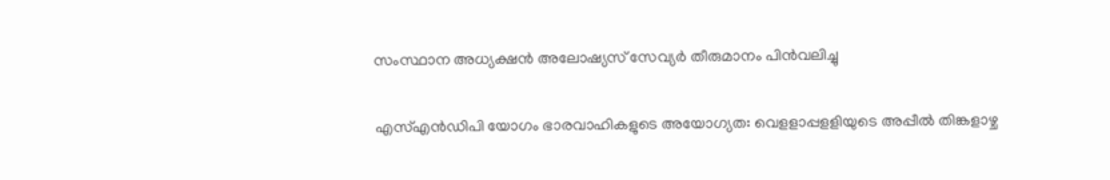സംസ്ഥാന അധ്യക്ഷന്‍ അലോഷ്യസ് സേവ്യര്‍ തീരുമാനം പിന്‍വലിച്ചു

എസ്എന്‍ഡിപി യോഗം ഭാരവാഹികളുടെ അയോഗ്യത: വെളളാപ്പളളിയുടെ അപ്പീല്‍ തിങ്കളാഴ്ച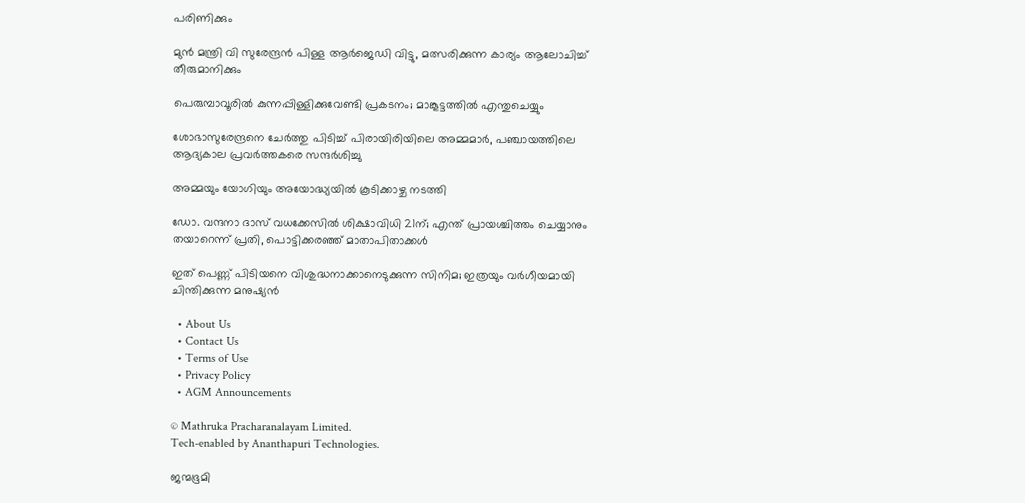പരിണിക്കും

മുന്‍ മന്ത്രി വി സുരേന്ദ്രന്‍ പിള്ള ആര്‍ജെഡി വിട്ടു, മത്സരിക്കുന്ന കാര്യം ആലോചിച്ച് തീരുമാനിക്കും

പെരുമ്പാവൂരിൽ കുന്നപ്പിള്ളിക്കുവേണ്ടി പ്രകടനം; മാങ്കൂട്ടത്തിൽ എന്തുചെയ്യും

ശോഭാസുരേന്ദ്രനെ ചേര്‍ത്തു പിടിച്ച് പിരായിരിയിലെ അമ്മമാര്‍, പഞ്ചായത്തിലെ ആദ്യകാല പ്രവര്‍ത്തകരെ സന്ദര്‍ശിച്ചു

അമ്മയും യോഗിയും അയോദ്ധ്യയിൽ കൂടിക്കാഴ്ച നടത്തി

ഡോ. വന്ദനാ ദാസ് വധക്കേസിൽ ശിക്ഷാവിധി 21ന്; എന്ത് പ്രായശ്ചിത്തം ചെയ്യാനും തയാറെന്ന് പ്രതി, പൊട്ടിക്കരഞ്ഞ് മാതാപിതാക്കൾ

ഇത് പെണ്ണ് പിടിയനെ വിശുദ്ധനാക്കാനെടുക്കുന്ന സിനിമ; ഇത്രയും വർഗീയമായി ചിന്തിക്കുന്ന മനുഷ്യൻ

  • About Us
  • Contact Us
  • Terms of Use
  • Privacy Policy
  • AGM Announcements

© Mathruka Pracharanalayam Limited.
Tech-enabled by Ananthapuri Technologies.

ജന്മഭൂമി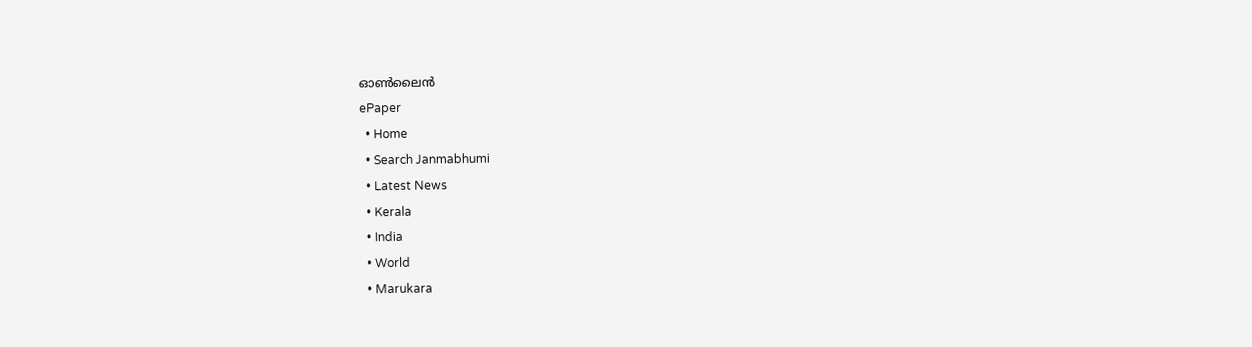ഓണ്‍ലൈന്‍
ePaper
  • Home
  • Search Janmabhumi
  • Latest News
  • Kerala
  • India
  • World
  • Marukara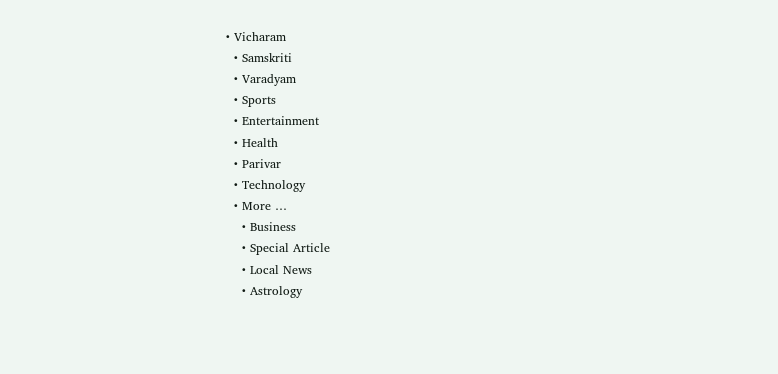• Vicharam
  • Samskriti
  • Varadyam
  • Sports
  • Entertainment
  • Health
  • Parivar
  • Technology
  • More …
    • Business
    • Special Article
    • Local News
    • Astrology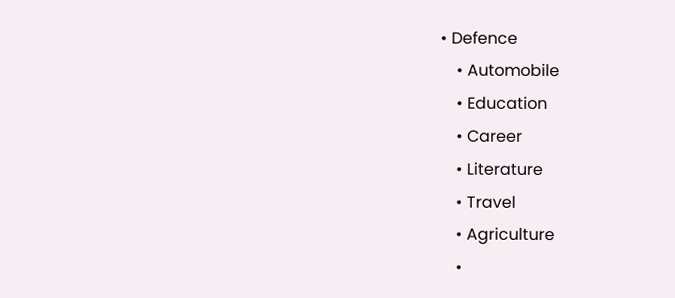• Defence
    • Automobile
    • Education
    • Career
    • Literature
    • Travel
    • Agriculture
    •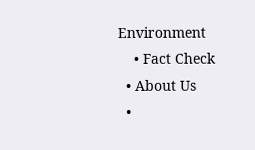Environment
    • Fact Check
  • About Us
  •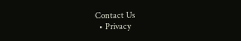Contact Us
  • Privacy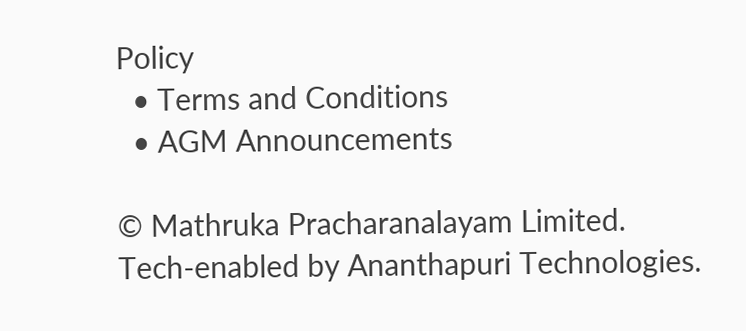Policy
  • Terms and Conditions
  • AGM Announcements

© Mathruka Pracharanalayam Limited.
Tech-enabled by Ananthapuri Technologies.